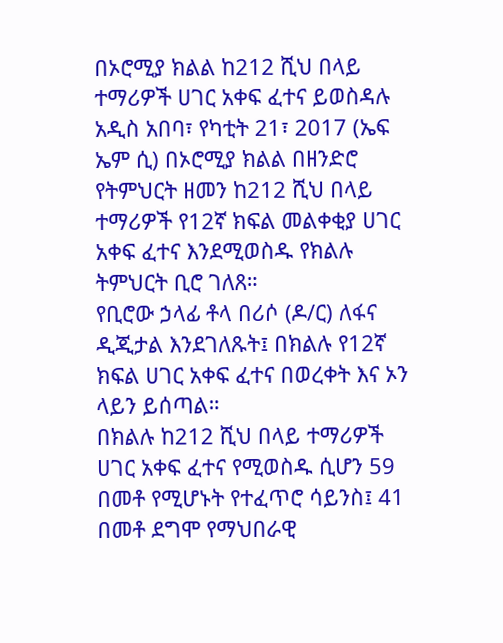በኦሮሚያ ክልል ከ212 ሺህ በላይ ተማሪዎች ሀገር አቀፍ ፈተና ይወስዳሉ
አዲስ አበባ፣ የካቲት 21፣ 2017 (ኤፍ ኤም ሲ) በኦሮሚያ ክልል በዘንድሮ የትምህርት ዘመን ከ212 ሺህ በላይ ተማሪዎች የ12ኛ ክፍል መልቀቂያ ሀገር አቀፍ ፈተና እንደሚወስዱ የክልሉ ትምህርት ቢሮ ገለጸ።
የቢሮው ኃላፊ ቶላ በሪሶ (ዶ/ር) ለፋና ዲጂታል እንደገለጹት፤ በክልሉ የ12ኛ ክፍል ሀገር አቀፍ ፈተና በወረቀት እና ኦን ላይን ይሰጣል።
በክልሉ ከ212 ሺህ በላይ ተማሪዎች ሀገር አቀፍ ፈተና የሚወስዱ ሲሆን 59 በመቶ የሚሆኑት የተፈጥሮ ሳይንስ፤ 41 በመቶ ደግሞ የማህበራዊ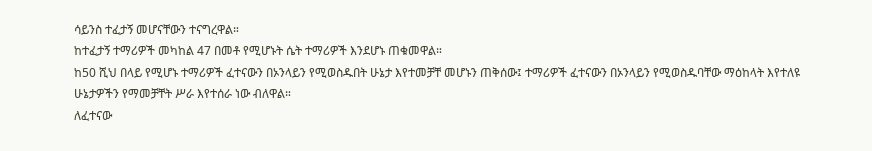ሳይንስ ተፈታኝ መሆናቸውን ተናግረዋል።
ከተፈታኝ ተማሪዎች መካከል 47 በመቶ የሚሆኑት ሴት ተማሪዎች እንደሆኑ ጠቁመዋል።
ከ50 ሺህ በላይ የሚሆኑ ተማሪዎች ፈተናውን በኦንላይን የሚወስዱበት ሁኔታ እየተመቻቸ መሆኑን ጠቅሰው፤ ተማሪዎች ፈተናውን በኦንላይን የሚወስዱባቸው ማዕከላት እየተለዩ ሁኔታዎችን የማመቻቸት ሥራ እየተሰራ ነው ብለዋል።
ለፈተናው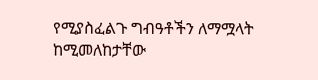የሚያስፈልጉ ግብዓቶችን ለማሟላት ከሚመለከታቸው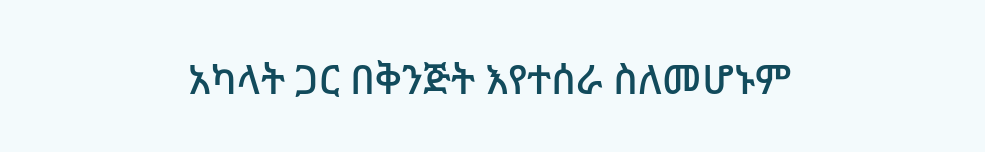አካላት ጋር በቅንጅት እየተሰራ ስለመሆኑም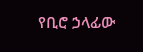የቢሮ ኃላፊው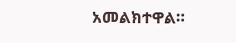አመልክተዋል።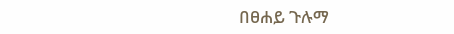በፀሐይ ጉሉማ